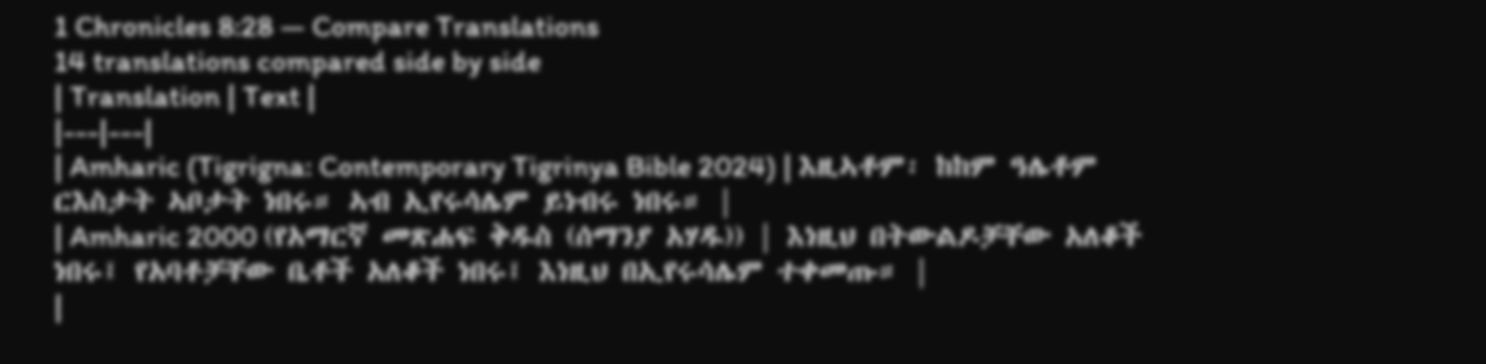1 Chronicles 8:28 — Compare Translations
14 translations compared side by side
| Translation | Text |
|---|---|
| Amharic (Tigrigna: Contemporary Tigrinya Bible 2024) | እዚኣቶም፡ ከከም ዓሌቶም ርእስታት ኣቦታት ነበሩ። ኣብ ኢየሩሳሌም ይነብሩ ነበሩ። |
| Amharic 2000 (የአማርኛ መጽሐፍ ቅዱስ (ሰማንያ አሃዱ)) | እነዚህ በትውልዶቻቸው አለቆች ነበሩ፤ የአባቶቻቸው ቤቶች አለቆች ነበሩ፤ እነዚህ በኢየሩሳሌም ተቀመጡ። |
|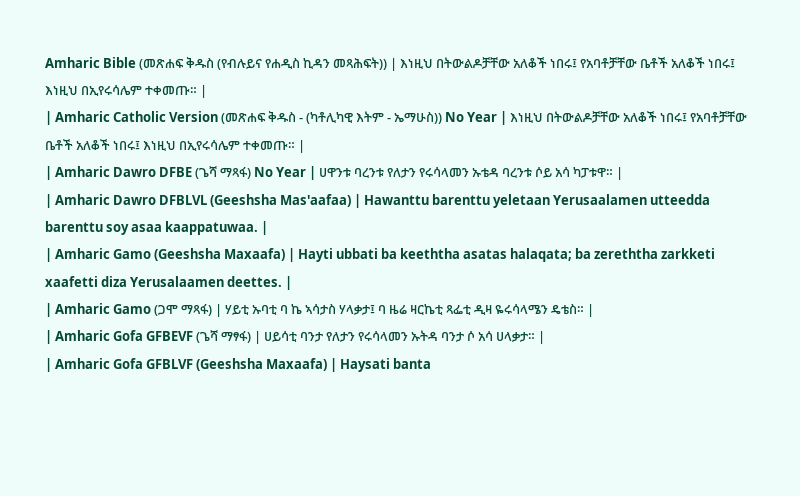Amharic Bible (መጽሐፍ ቅዱስ (የብሉይና የሐዲስ ኪዳን መጻሕፍት)) | እነዚህ በትውልዶቻቸው አለቆች ነበሩ፤ የአባቶቻቸው ቤቶች አለቆች ነበሩ፤ እነዚህ በኢየሩሳሌም ተቀመጡ። |
| Amharic Catholic Version (መጽሐፍ ቅዱስ - (ካቶሊካዊ እትም - ኤማሁስ)) No Year | እነዚህ በትውልዶቻቸው አለቆች ነበሩ፤ የአባቶቻቸው ቤቶች አለቆች ነበሩ፤ እነዚህ በኢየሩሳሌም ተቀመጡ። |
| Amharic Dawro DFBE (ጌሻ ማጻፋ) No Year | ሀዋንቱ ባረንቱ የለታን የሩሳላመን ኡቴዳ ባረንቱ ሶይ አሳ ካፓቱዋ። |
| Amharic Dawro DFBLVL (Geeshsha Mas'aafaa) | Hawanttu barenttu yeletaan Yerusaalamen utteedda barenttu soy asaa kaappatuwaa. |
| Amharic Gamo (Geeshsha Maxaafa) | Hayti ubbati ba keeththa asatas halaqata; ba zereththa zarkketi xaafetti diza Yerusalaamen deettes. |
| Amharic Gamo (ጋሞ ማጻፋ) | ሃይቲ ኡባቲ ባ ኬ ኣሳታስ ሃላቃታ፤ ባ ዜሬ ዛርኬቲ ጻፌቲ ዲዛ ዬሩሳላሜን ዴቴስ። |
| Amharic Gofa GFBEVF (ጌሻ ማፃፋ) | ሀይሳቲ ባንታ የለታን የሩሳላመን ኡትዳ ባንታ ሶ አሳ ሀላቃታ። |
| Amharic Gofa GFBLVF (Geeshsha Maxaafa) | Haysati banta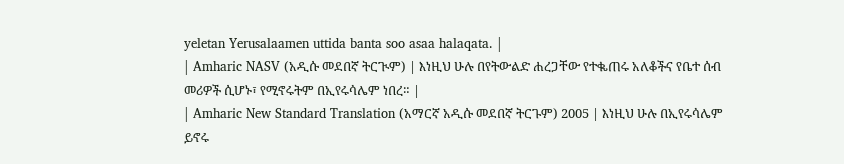yeletan Yerusalaamen uttida banta soo asaa halaqata. |
| Amharic NASV (አዲሱ መደበኛ ትርጒም) | እነዚህ ሁሉ በየትውልድ ሐረጋቸው የተቈጠሩ አለቆችና የቤተ ሰብ መሪዎች ሲሆኑ፣ የሚኖሩትም በኢየሩሳሌም ነበረ። |
| Amharic New Standard Translation (አማርኛ አዲሱ መደበኛ ትርጉም) 2005 | እነዚህ ሁሉ በኢየሩሳሌም ይኖሩ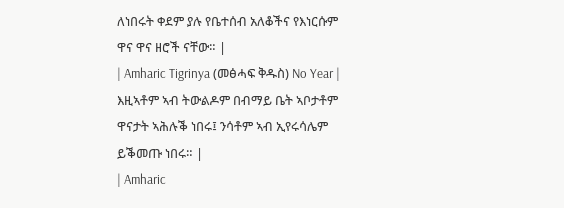ለነበሩት ቀደም ያሉ የቤተሰብ አለቆችና የእነርሱም ዋና ዋና ዘሮች ናቸው። |
| Amharic Tigrinya (መፅሓፍ ቅዱስ) No Year | እዚኣቶም ኣብ ትውልዶም በብማይ ቤት ኣቦታቶም ዋናታት ኣሕሉቕ ነበሩ፤ ንሳቶም ኣብ ኢየሩሳሌም ይቕመጡ ነበሩ። |
| Amharic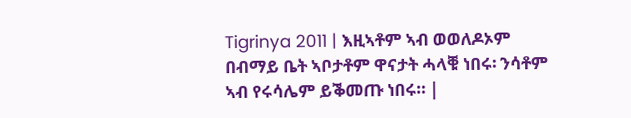Tigrinya 2011 | እዚኣቶም ኣብ ወወለዶኦም በብማይ ቤት ኣቦታቶም ዋናታት ሓላቑ ነበሩ፡ ንሳቶም ኣብ የሩሳሌም ይቕመጡ ነበሩ። |